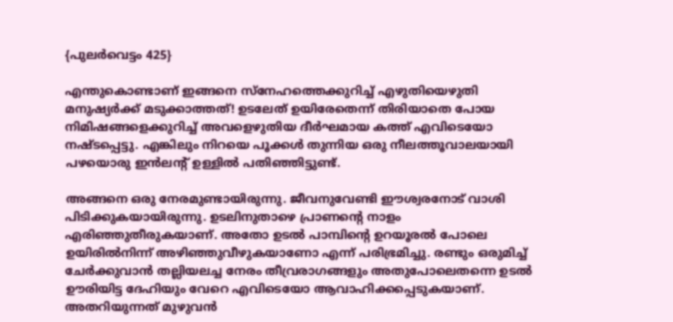{പുലർവെട്ടം 425}

എന്തുകൊണ്ടാണ് ഇങ്ങനെ സ്നേഹത്തെക്കുറിച്ച് എഴുതിയെഴുതി മനുഷ്യർക്ക് മടുക്കാത്തത്! ഉടലേത് ഉയിരേതെന്ന് തിരിയാതെ പോയ നിമിഷങ്ങളെക്കുറിച്ച് അവളെഴുതിയ ദീർഘമായ കത്ത് എവിടെയോ നഷ്ടപ്പെട്ടു. എങ്കിലും നിറയെ പൂക്കൾ തുന്നിയ ഒരു നീലത്തൂവാലയായി പഴയൊരു ഇൻലന്റ് ഉള്ളിൽ പതിഞ്ഞിട്ടുണ്ട്.

അങ്ങനെ ഒരു നേരമുണ്ടായിരുന്നു. ജീവനുവേണ്ടി ഈശ്വരനോട് വാശി പിടിക്കുകയായിരുന്നു. ഉടലിനുതാഴെ പ്രാണന്റെ നാളം എരിഞ്ഞുതീരുകയാണ്. അതോ ഉടൽ പാമ്പിന്റെ ഉറയൂരൽ പോലെ ഉയിരിൽനിന്ന് അഴിഞ്ഞുവീഴുകയാണോ എന്ന് പരിഭ്രമിച്ചു. രണ്ടും ഒരുമിച്ച് ചേർക്കുവാൻ തല്ലിയലച്ച നേരം തീവ്രരാഗങ്ങളും അതുപോലെതന്നെ ഉടൽ ഊരിയിട്ട ദേഹിയും വേറെ എവിടെയോ ആവാഹിക്കപ്പെടുകയാണ്. അതറിയുന്നത് മുഴുവൻ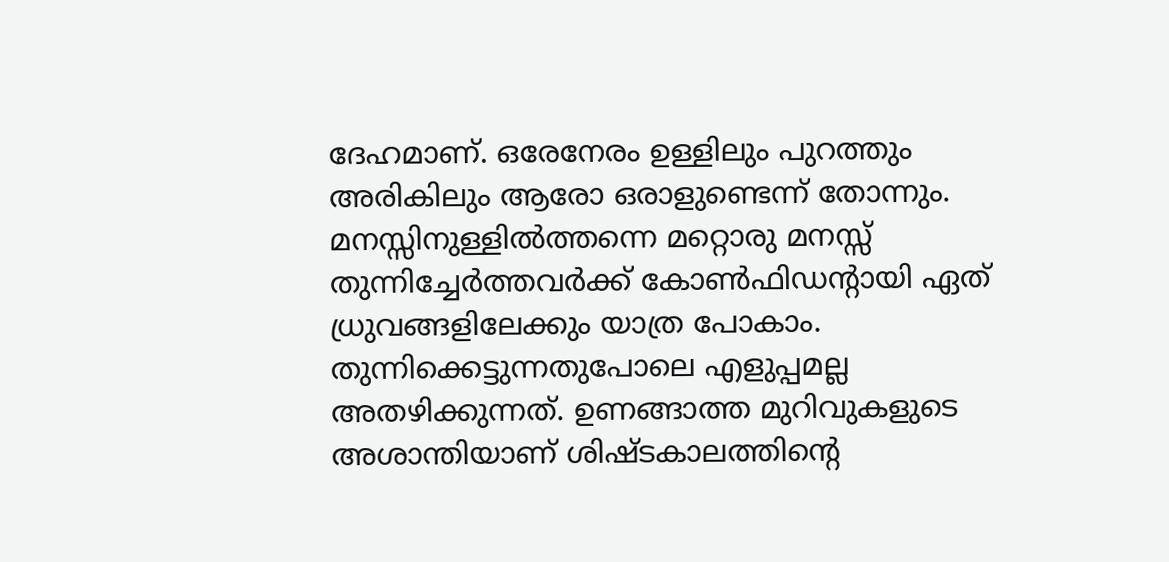ദേഹമാണ്. ഒരേനേരം ഉള്ളിലും പുറത്തും അരികിലും ആരോ ഒരാളുണ്ടെന്ന് തോന്നും. മനസ്സിനുള്ളിൽത്തന്നെ മറ്റൊരു മനസ്സ് തുന്നിച്ചേർത്തവർക്ക് കോൺഫിഡന്റായി ഏത് ധ്രുവങ്ങളിലേക്കും യാത്ര പോകാം. തുന്നിക്കെട്ടുന്നതുപോലെ എളുപ്പമല്ല അതഴിക്കുന്നത്. ഉണങ്ങാത്ത മുറിവുകളുടെ അശാന്തിയാണ് ശിഷ്ടകാലത്തിന്റെ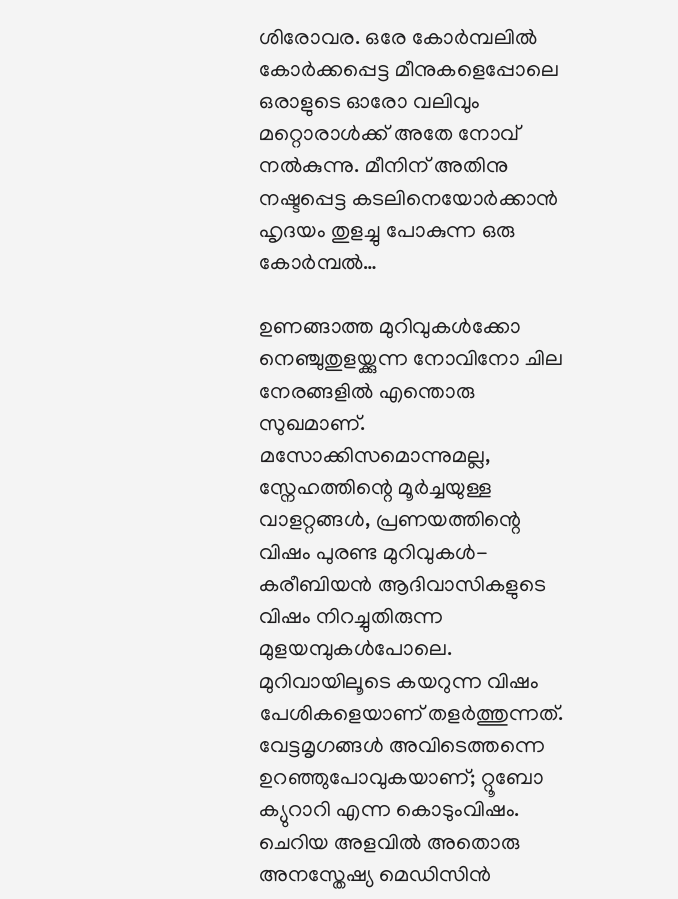ശിരോവര. ഒരേ കോർമ്പലിൽ കോർക്കപ്പെട്ട മീനുകളെപ്പോലെ ഒരാളുടെ ഓരോ വലിവും മറ്റൊരാൾക്ക് അതേ നോവ് നൽകുന്നു. മീനിന് അതിനു നഷ്ടപ്പെട്ട കടലിനെയോർക്കാൻ ഹൃദയം തുളച്ചു പോകുന്ന ഒരു കോർമ്പൽ…

ഉണങ്ങാത്ത മുറിവുകൾക്കോ നെഞ്ചുതുളയ്ക്കുന്ന നോവിനോ ചില നേരങ്ങളിൽ എന്തൊരു സുഖമാണ്. മസോക്കിസമൊന്നുമല്ല, സ്നേഹത്തിന്റെ മൂർച്ചയുള്ള വാളറ്റങ്ങൾ, പ്രണയത്തിന്റെ വിഷം പുരണ്ട മുറിവുകൾ- കരീബിയൻ ആദിവാസികളുടെ വിഷം നിറച്ചുതിരുന്ന മുളയമ്പുകൾപോലെ. മുറിവായിലൂടെ കയറുന്ന വിഷം പേശികളെയാണ് തളർത്തുന്നത്. വേട്ടമൃഗങ്ങൾ അവിടെത്തന്നെ ഉറഞ്ഞുപോവുകയാണ്; റ്റൂബോ ക്യുറാറി എന്ന കൊടുംവിഷം. ചെറിയ അളവിൽ അതൊരു അനസ്തേഷ്യ മെഡിസിൻ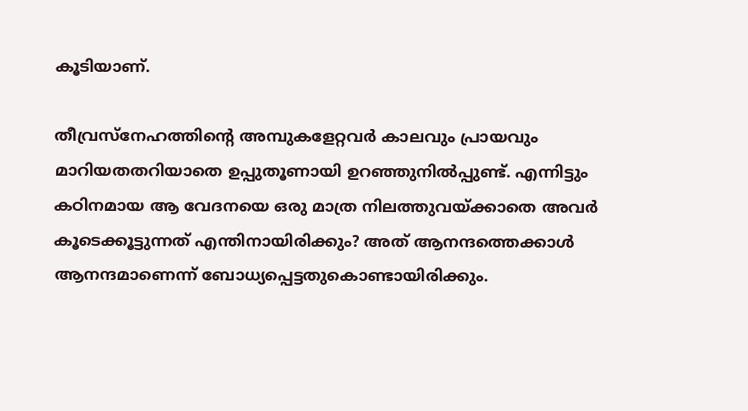കൂടിയാണ്.

തീവ്രസ്നേഹത്തിന്റെ അമ്പുകളേറ്റവർ കാലവും പ്രായവും മാറിയതതറിയാതെ ഉപ്പുതൂണായി ഉറഞ്ഞുനിൽപ്പുണ്ട്. എന്നിട്ടും കഠിനമായ ആ വേദനയെ ഒരു മാത്ര നിലത്തുവയ്ക്കാതെ അവർ കൂടെക്കൂട്ടുന്നത് എന്തിനായിരിക്കും? അത് ആനന്ദത്തെക്കാൾ ആനന്ദമാണെന്ന് ബോധ്യപ്പെട്ടതുകൊണ്ടായിരിക്കും.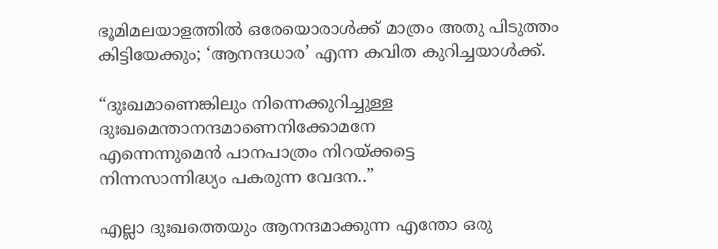ഭൂമിമലയാളത്തിൽ ഒരേയൊരാൾക്ക് മാത്രം അതു പിടുത്തം കിട്ടിയേക്കും; ‘ആനന്ദധാര’ എന്ന കവിത കുറിച്ചയാൾക്ക്.

“ദുഃഖമാണെങ്കിലും നിന്നെക്കുറിച്ചുള്ള
ദുഃഖമെന്താനന്ദമാണെനിക്കോമനേ
എന്നെന്നുമെൻ പാനപാത്രം നിറയ്ക്കട്ടെ
നിന്നസാന്നിദ്ധ്യം പകരുന്ന വേദന..”

എല്ലാ ദുഃഖത്തെയും ആനന്ദമാക്കുന്ന എന്തോ ഒരു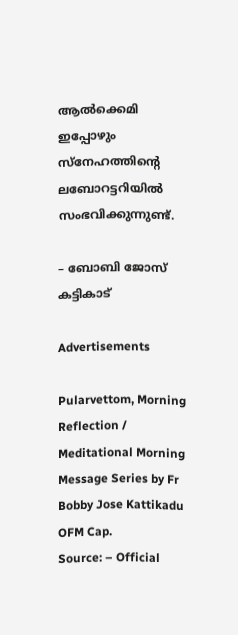ആൽക്കെമി ഇപ്പോഴും സ്നേഹത്തിന്റെ ലബോറട്ടറിയിൽ സംഭവിക്കുന്നുണ്ട്.

– ബോബി ജോസ് കട്ടികാട്

Advertisements

Pularvettom, Morning Reflection / Meditational Morning Message Series by Fr Bobby Jose Kattikadu OFM Cap.
Source: – Official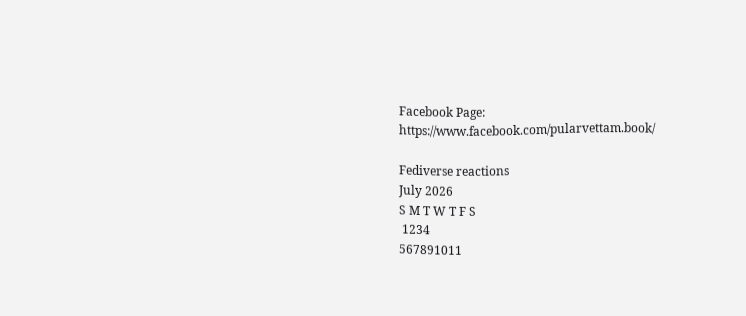Facebook Page: https://www.facebook.com/pularvettam.book/

Fediverse reactions
July 2026
S M T W T F S
 1234
567891011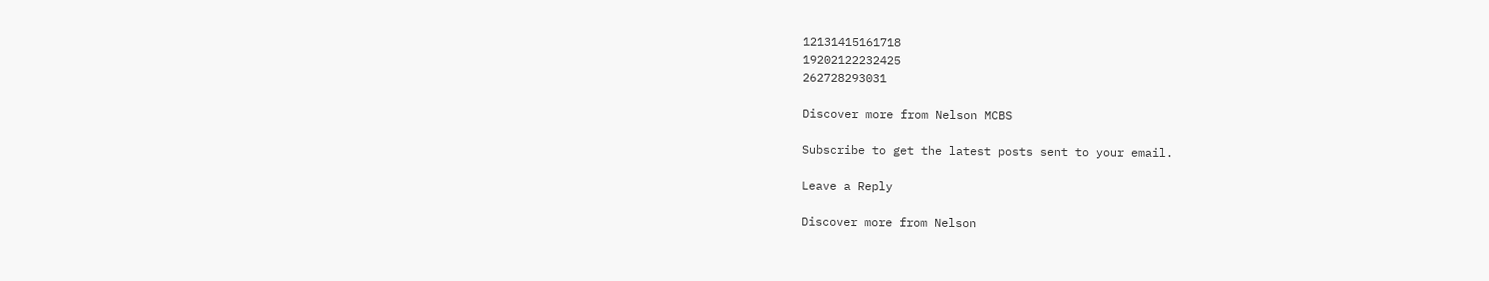12131415161718
19202122232425
262728293031

Discover more from Nelson MCBS

Subscribe to get the latest posts sent to your email.

Leave a Reply

Discover more from Nelson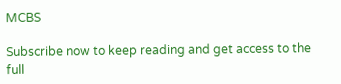MCBS

Subscribe now to keep reading and get access to the full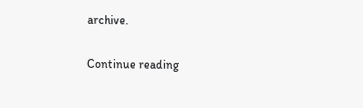archive.

Continue reading